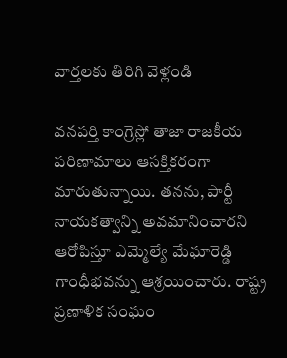వార్తలకు తిరిగి వెళ్లండి

వనపర్తి కాంగ్రెస్లో తాజా రాజకీయ పరిణామాలు ఆసక్తికరంగా మారుతున్నాయి. తనను, పార్టీ నాయకత్వాన్ని అవమానించారని ఆరోపిస్తూ ఎమ్మెల్యే మేఘారెడ్డి గాంధీభవన్ను ఆశ్రయించారు. రాష్ట్ర ప్రణాళిక సంఘం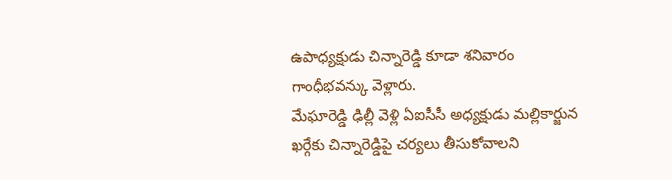ఉపాధ్యక్షుడు చిన్నారెడ్డి కూడా శనివారం గాంధీభవన్కు వెళ్లారు.
మేఘారెడ్డి ఢిల్లీ వెళ్లి ఏఐసీసీ అధ్యక్షుడు మల్లికార్జున ఖర్గేకు చిన్నారెడ్డిపై చర్యలు తీసుకోవాలని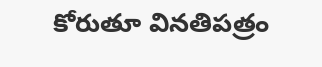కోరుతూ వినతిపత్రం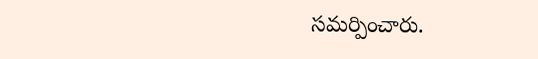సమర్పించారు.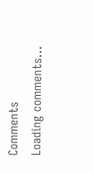Comments
Loading comments...